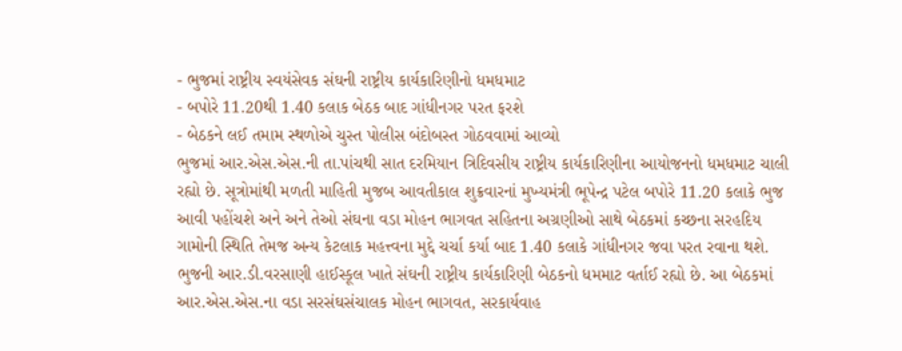- ભુજમાં રાષ્ટ્રીય સ્વયંસેવક સંઘની રાષ્ટ્રીય કાર્યકારિણીનો ધમધમાટ
- બપોરે 11.20થી 1.40 કલાક બેઠક બાદ ગાંધીનગર પરત ફરશે
- બેઠકને લઈ તમામ સ્થળોએ ચુસ્ત પોલીસ બંદોબસ્ત ગોઠવવામાં આવ્યો
ભુજમાં આર.એસ.એસ.ની તા.પાંચથી સાત દરમિયાન ત્રિદિવસીય રાષ્ટ્રીય કાર્યકારિણીના આયોજનનો ધમધમાટ ચાલી રહ્યો છે. સૂત્રોમાંથી મળતી માહિતી મુજબ આવતીકાલ શુક્રવારનાં મુખ્યમંત્રી ભૂપેન્દ્ર પટેલ બપોરે 11.20 કલાકે ભુજ આવી પહોંચશે અને અને તેઓ સંઘના વડા મોહન ભાગવત સહિતના અગ્રણીઓ સાથે બેઠકમાં કચ્છના સરહદિય ગામોની સ્થિતિ તેમજ અન્ય કેટલાક મહત્ત્વના મુદ્દે ચર્ચા કર્યા બાદ 1.40 કલાકે ગાંધીનગર જવા પરત રવાના થશે.
ભુજની આર.ડી.વરસાણી હાઈસ્કૂલ ખાતે સંઘની રાષ્ટ્રીય કાર્યકારિણી બેઠકનો ધમમાટ વર્તાઈ રહ્યો છે. આ બેઠકમાં આર.એસ.એસ.ના વડા સરસંઘસંચાલક મોહન ભાગવત, સરકાર્યવાહ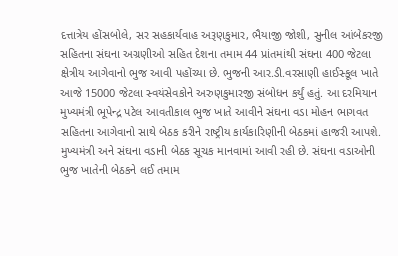દત્તાત્રેય હોંસબોલે, સર સહકાર્યવાહ અરૂણકુમાર, ભૈયાજી જોશી, સુનીલ આંબેકરજી સહિતના સંઘના અગ્રણીઓ સહિત દેશના તમામ 44 પ્રાંતમાંથી સંઘના 400 જેટલા ક્ષેત્રીય આગેવાનો ભુજ આવી પહોંચ્યા છે. ભુજની આર.ડી.વરસાણી હાઈસ્કૂલ ખાતે આજે 15000 જેટલા સ્વયંસેવકોને અરુણકુમારજી સંબોધન કર્યું હતું. આ દરમિયાન મુખ્યમંત્રી ભૂપેન્દ્ર પટેલ આવતીકાલ ભુજ ખાતે આવીને સંઘના વડા મોહન ભાગવત સહિતના આગેવાનો સાથે બેઠક કરીને રાષ્ટ્રીય કાર્યકારિણીની બેઠકમાં હાજરી આપશે. મુખ્યમંત્રી અને સંઘના વડાની બેઠક સૂચક માનવામાં આવી રહી છે. સંઘના વડાઓની ભુજ ખાતેની બેઠકને લઈ તમામ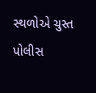સ્થળોએ ચુસ્ત પોલીસ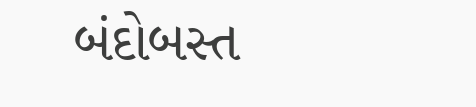બંદોબસ્ત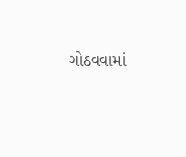ગોઠવવામાં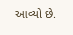આવ્યો છે.